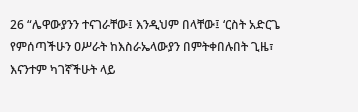26 “ሌዋውያንን ተናገራቸው፤ እንዲህም በላቸው፤ ‘ርስት አድርጌ የምሰጣችሁን ዐሥራት ከእስራኤላውያን በምትቀበሉበት ጊዜ፣ እናንተም ካገኛችሁት ላይ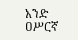አንድ ዐሥርኛ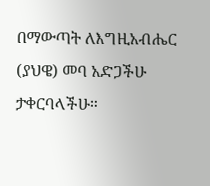በማውጣት ለእግዚአብሔር (ያህዌ) መባ አድጋችሁ ታቀርባላችሁ።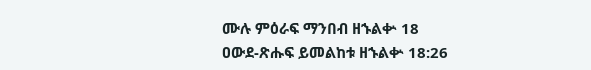ሙሉ ምዕራፍ ማንበብ ዘኁልቍ 18
ዐውደ-ጽሑፍ ይመልከቱ ዘኁልቍ 18:26